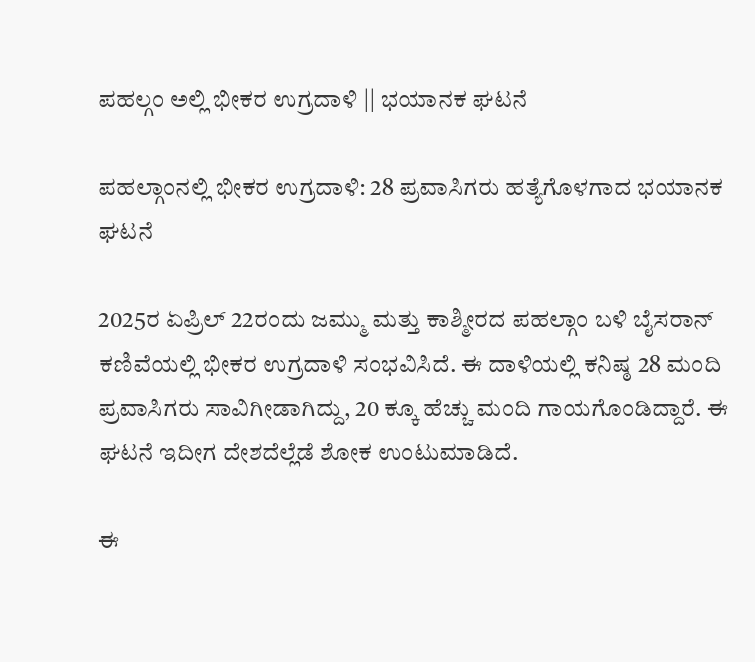ಪಹಲ್ಗಂ ಅಲ್ಲಿ ಭೀಕರ ಉಗ್ರದಾಳಿ || ಭಯಾನಕ ಘಟನೆ

ಪಹಲ್ಗಾಂನಲ್ಲಿ ಭೀಕರ ಉಗ್ರದಾಳಿ: 28 ಪ್ರವಾಸಿಗರು ಹತ್ಯೆಗೊಳಗಾದ ಭಯಾನಕ ಘಟನೆ

2025ರ ಏಪ್ರಿಲ್ 22ರಂದು ಜಮ್ಮು ಮತ್ತು ಕಾಶ್ಮೀರದ ಪಹಲ್ಗಾಂ ಬಳಿ ಬೈಸರಾನ್ ಕಣಿವೆಯಲ್ಲಿ ಭೀಕರ ಉಗ್ರದಾಳಿ ಸಂಭವಿಸಿದೆ. ಈ ದಾಳಿಯಲ್ಲಿ ಕನಿಷ್ಠ 28 ಮಂದಿ ಪ್ರವಾಸಿಗರು ಸಾವಿಗೀಡಾಗಿದ್ದು, 20 ಕ್ಕೂ ಹೆಚ್ಚು ಮಂದಿ ಗಾಯಗೊಂಡಿದ್ದಾರೆ. ಈ ಘಟನೆ ಇದೀಗ ದೇಶದೆಲ್ಲೆಡೆ ಶೋಕ ಉಂಟುಮಾಡಿದೆ.

ಈ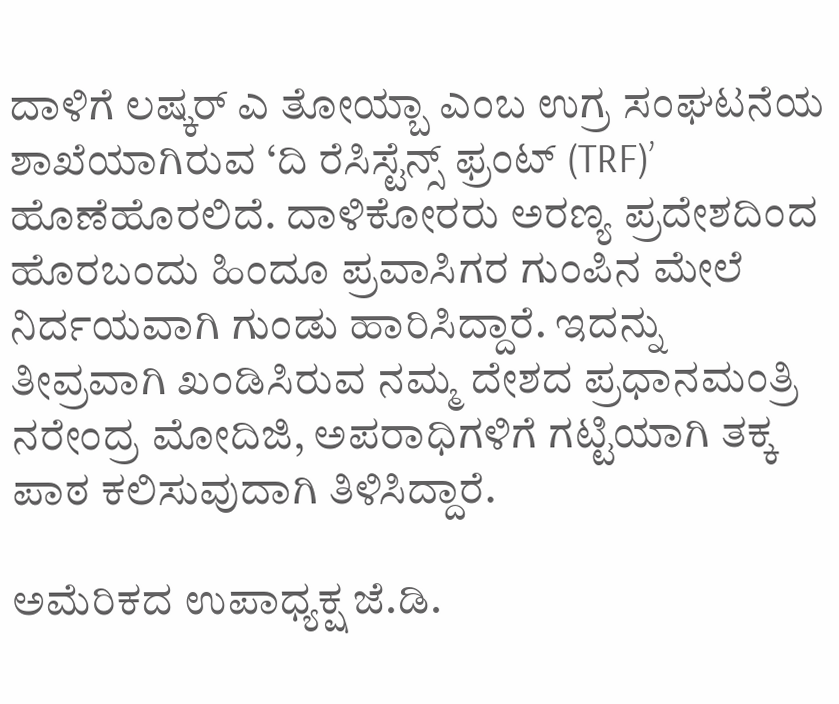ದಾಳಿಗೆ ಲಷ್ಕರ್ ಎ ತೋಯ್ಬಾ ಎಂಬ ಉಗ್ರ ಸಂಘಟನೆಯ ಶಾಖೆಯಾಗಿರುವ ‘ದಿ ರೆಸಿಸ್ಟೆನ್ಸ್ ಫ್ರಂಟ್ (TRF)’ ಹೊಣೆಹೊರಲಿದೆ. ದಾಳಿಕೋರರು ಅರಣ್ಯ ಪ್ರದೇಶದಿಂದ ಹೊರಬಂದು ಹಿಂದೂ ಪ್ರವಾಸಿಗರ ಗುಂಪಿನ ಮೇಲೆ ನಿರ್ದಯವಾಗಿ ಗುಂಡು ಹಾರಿಸಿದ್ದಾರೆ. ಇದನ್ನು ತೀವ್ರವಾಗಿ ಖಂಡಿಸಿರುವ ನಮ್ಮ ದೇಶದ ಪ್ರಧಾನಮಂತ್ರಿ ನರೇಂದ್ರ ಮೋದಿಜಿ, ಅಪರಾಧಿಗಳಿಗೆ ಗಟ್ಟಿಯಾಗಿ ತಕ್ಕ ಪಾಠ ಕಲಿಸುವುದಾಗಿ ತಿಳಿಸಿದ್ದಾರೆ.

ಅಮೆರಿಕದ ಉಪಾಧ್ಯಕ್ಷ ಜೆ.ಡಿ.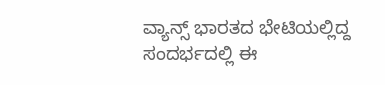ವ್ಯಾನ್ಸ್ ಭಾರತದ ಭೇಟಿಯಲ್ಲಿದ್ದ ಸಂದರ್ಭದಲ್ಲಿ ಈ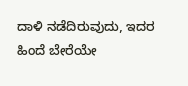ದಾಳಿ ನಡೆದಿರುವುದು, ಇದರ ಹಿಂದೆ ಬೇರೆಯೇ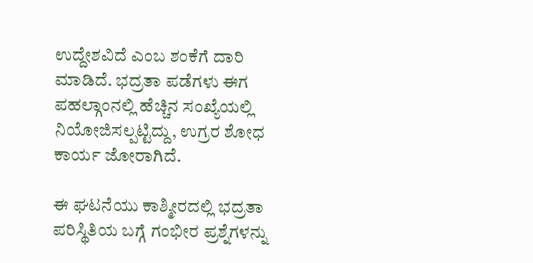ಉದ್ದೇಶವಿದೆ ಎಂಬ ಶಂಕೆಗೆ ದಾರಿ ಮಾಡಿದೆ. ಭದ್ರತಾ ಪಡೆಗಳು ಈಗ ಪಹಲ್ಗಾಂನಲ್ಲಿ ಹೆಚ್ಚಿನ ಸಂಖ್ಯೆಯಲ್ಲಿ ನಿಯೋಜಿಸಲ್ಪಟ್ಟಿದ್ದು, ಉಗ್ರರ ಶೋಧ ಕಾರ್ಯ ಜೋರಾಗಿದೆ.

ಈ ಘಟನೆಯು ಕಾಶ್ಮೀರದಲ್ಲಿ ಭದ್ರತಾ ಪರಿಸ್ಥಿತಿಯ ಬಗ್ಗೆ ಗಂಭೀರ ಪ್ರಶ್ನೆಗಳನ್ನು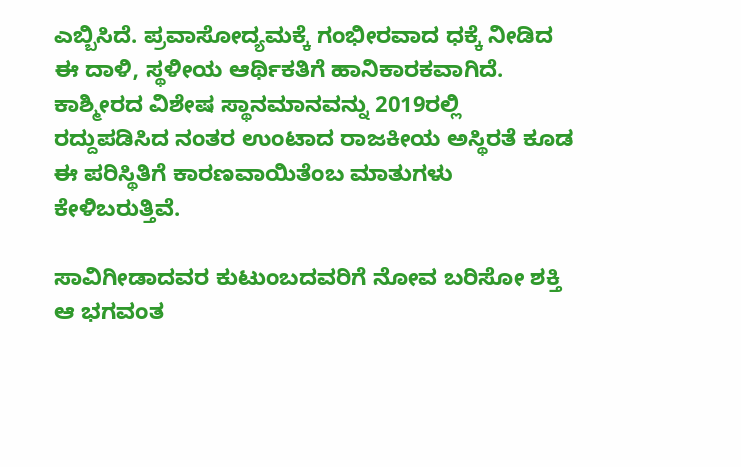ಎಬ್ಬಿಸಿದೆ. ಪ್ರವಾಸೋದ್ಯಮಕ್ಕೆ ಗಂಭೀರವಾದ ಧಕ್ಕೆ ನೀಡಿದ ಈ ದಾಳಿ, ಸ್ಥಳೀಯ ಆರ್ಥಿಕತಿಗೆ ಹಾನಿಕಾರಕವಾಗಿದೆ. ಕಾಶ್ಮೀರದ ವಿಶೇಷ ಸ್ಥಾನಮಾನವನ್ನು 2019ರಲ್ಲಿ ರದ್ದುಪಡಿಸಿದ ನಂತರ ಉಂಟಾದ ರಾಜಕೀಯ ಅಸ್ಥಿರತೆ ಕೂಡ ಈ ಪರಿಸ್ಥಿತಿಗೆ ಕಾರಣವಾಯಿತೆಂಬ ಮಾತುಗಳು ಕೇಳಿಬರುತ್ತಿವೆ.

ಸಾವಿಗೀಡಾದವರ ಕುಟುಂಬದವರಿಗೆ ನೋವ ಬರಿಸೋ ಶಕ್ತಿ ಆ ಭಗವಂತ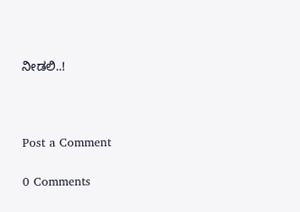ನೀಡಲಿ..!



Post a Comment

0 Comments